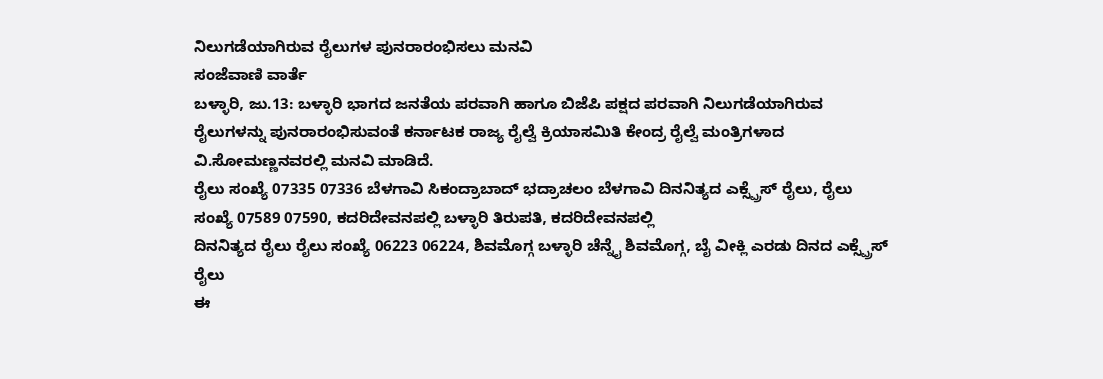ನಿಲುಗಡೆಯಾಗಿರುವ ರೈಲುಗಳ ಪುನರಾರಂಭಿಸಲು ಮನವಿ
ಸಂಜೆವಾಣಿ ವಾರ್ತೆ
ಬಳ್ಳಾರಿ, ಜು.13: ಬಳ್ಳಾರಿ ಭಾಗದ ಜನತೆಯ ಪರವಾಗಿ ಹಾಗೂ ಬಿಜೆಪಿ ಪಕ್ಷದ ಪರವಾಗಿ ನಿಲುಗಡೆಯಾಗಿರುವ ರೈಲುಗಳನ್ನು ಪುನರಾರಂಭಿಸುವಂತೆ ಕರ್ನಾಟಕ ರಾಜ್ಯ ರೈಲ್ವೆ ಕ್ರಿಯಾಸಮಿತಿ ಕೇಂದ್ರ ರೈಲ್ವೆ ಮಂತ್ರಿಗಳಾದ ವಿ.ಸೋಮಣ್ಣನವರಲ್ಲಿ ಮನವಿ ಮಾಡಿದೆ.
ರೈಲು ಸಂಖ್ಯೆ 07335 07336 ಬೆಳಗಾವಿ ಸಿಕಂದ್ರಾಬಾದ್ ಭದ್ರಾಚಲಂ ಬೆಳಗಾವಿ ದಿನನಿತ್ಯದ ಎಕ್ಸ್ಪ್ರೆಸ್ ರೈಲು, ರೈಲು ಸಂಖ್ಯೆ 07589 07590, ಕದರಿದೇವನಪಲ್ಲಿ ಬಳ್ಳಾರಿ ತಿರುಪತಿ, ಕದರಿದೇವನಪಲ್ಲಿ
ದಿನನಿತ್ಯದ ರೈಲು ರೈಲು ಸಂಖ್ಯೆ 06223 06224, ಶಿವಮೊಗ್ಗ ಬಳ್ಳಾರಿ ಚೆನ್ನೈ ಶಿವಮೊಗ್ಗ, ಬೈ ವೀಕ್ಲಿ ಎರಡು ದಿನದ ಎಕ್ಸ್ಪ್ರೆಸ್ ರೈಲು
ಈ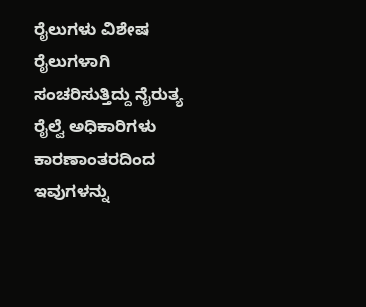ರೈಲುಗಳು ವಿಶೇಷ ರೈಲುಗಳಾಗಿ ಸಂಚರಿಸುತ್ತಿದ್ದು ನೈರುತ್ಯ ರೈಲ್ವೆ ಅಧಿಕಾರಿಗಳು ಕಾರಣಾಂತರದಿಂದ ಇವುಗಳನ್ನು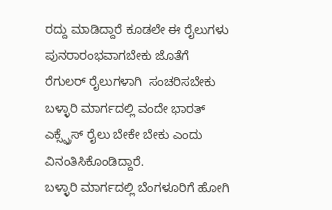ರದ್ದು ಮಾಡಿದ್ದಾರೆ ಕೂಡಲೇ ಈ ರೈಲುಗಳು ಪುನರಾರಂಭವಾಗಬೇಕು ಜೊತೆಗೆ
ರೆಗುಲರ್ ರೈಲುಗಳಾಗಿ  ಸಂಚರಿಸಬೇಕು ಬಳ್ಳಾರಿ ಮಾರ್ಗದಲ್ಲಿ ವಂದೇ ಭಾರತ್ ಎಕ್ಸ್ಪ್ರೆಸ್ ರೈಲು ಬೇಕೇ ಬೇಕು ಎಂದು ವಿನಂತಿಸಿಕೊಂಡಿದ್ದಾರೆ.
ಬಳ್ಳಾರಿ ಮಾರ್ಗದಲ್ಲಿ ಬೆಂಗಳೂರಿಗೆ ಹೋಗಿ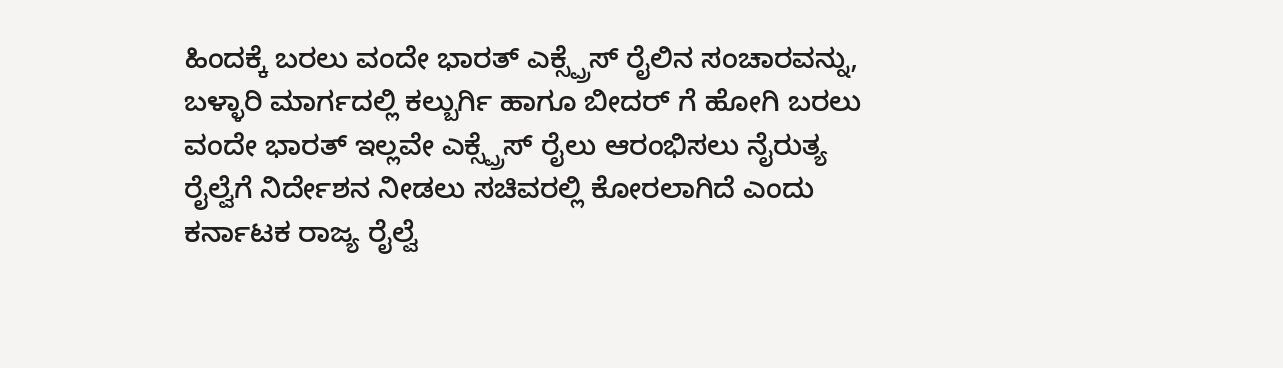ಹಿಂದಕ್ಕೆ ಬರಲು ವಂದೇ ಭಾರತ್ ಎಕ್ಸ್ಪ್ರೆಸ್ ರೈಲಿನ ಸಂಚಾರವನ್ನು, ಬಳ್ಳಾರಿ ಮಾರ್ಗದಲ್ಲಿ ಕಲ್ಬುರ್ಗಿ ಹಾಗೂ ಬೀದರ್ ಗೆ ಹೋಗಿ ಬರಲು ವಂದೇ ಭಾರತ್ ಇಲ್ಲವೇ ಎಕ್ಸ್ಪ್ರೆಸ್ ರೈಲು ಆರಂಭಿಸಲು ನೈರುತ್ಯ ರೈಲ್ವೆಗೆ ನಿರ್ದೇಶನ ನೀಡಲು ಸಚಿವರಲ್ಲಿ ಕೋರಲಾಗಿದೆ ಎಂದು ಕರ್ನಾಟಕ ರಾಜ್ಯ ರೈಲ್ವೆ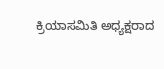ಕ್ರಿಯಾಸಮಿತಿ ಅಧ್ಯಕ್ಷರಾದ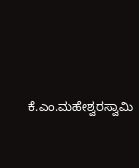ಕೆ.ಎಂ.ಮಹೇಶ್ವರಸ್ವಾಮಿ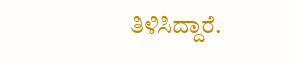ತಿಳಿಸಿದ್ದಾರೆ.